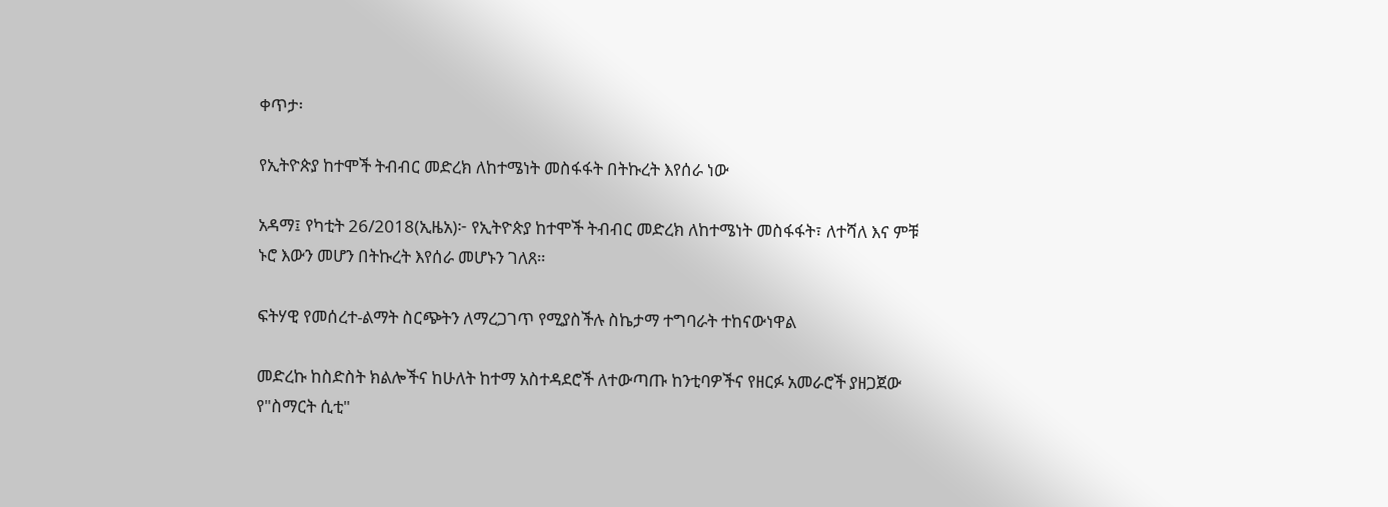ቀጥታ፡

የኢትዮጵያ ከተሞች ትብብር መድረክ ለከተሜነት መስፋፋት በትኩረት እየሰራ ነው

አዳማ፤ የካቲት 26/2018(ኢዜአ)፦ የኢትዮጵያ ከተሞች ትብብር መድረክ ለከተሜነት መስፋፋት፣ ለተሻለ እና ምቹ ኑሮ እውን መሆን በትኩረት እየሰራ መሆኑን ገለጸ።

ፍትሃዊ የመሰረተ-ልማት ስርጭትን ለማረጋገጥ የሚያስችሉ ስኬታማ ተግባራት ተከናውነዋል

መድረኩ ከስድስት ክልሎችና ከሁለት ከተማ አስተዳደሮች ለተውጣጡ ከንቲባዎችና የዘርፉ አመራሮች ያዘጋጀው የ"ስማርት ሲቲ"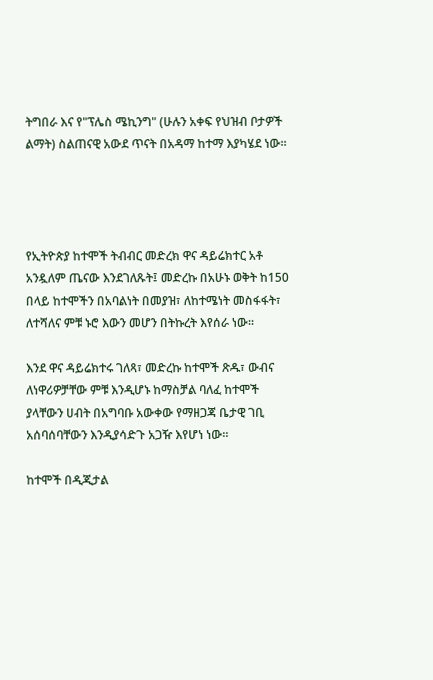ትግበራ እና የ"ፕሌስ ሜኪንግ" (ሁሉን አቀፍ የህዝብ ቦታዎች ልማት) ስልጠናዊ አውደ ጥናት በአዳማ ከተማ እያካሄደ ነው።




የኢትዮጵያ ከተሞች ትብብር መድረክ ዋና ዳይሬክተር አቶ አንዷለም ጤናው እንደገለጹት፤ መድረኩ በአሁኑ ወቅት ከ150 በላይ ከተሞችን በአባልነት በመያዝ፣ ለከተሜነት መስፋፋት፣ ለተሻለና ምቹ ኑሮ እውን መሆን በትኩረት እየሰራ ነው።

እንደ ዋና ዳይሬክተሩ ገለጻ፣ መድረኩ ከተሞች ጽዱ፣ ውብና ለነዋሪዎቻቸው ምቹ እንዲሆኑ ከማስቻል ባለፈ ከተሞች ያላቸውን ሀብት በአግባቡ አውቀው የማዘጋጃ ቤታዊ ገቢ አሰባሰባቸውን እንዲያሳድጉ አጋዥ እየሆነ ነው።

ከተሞች በዲጂታል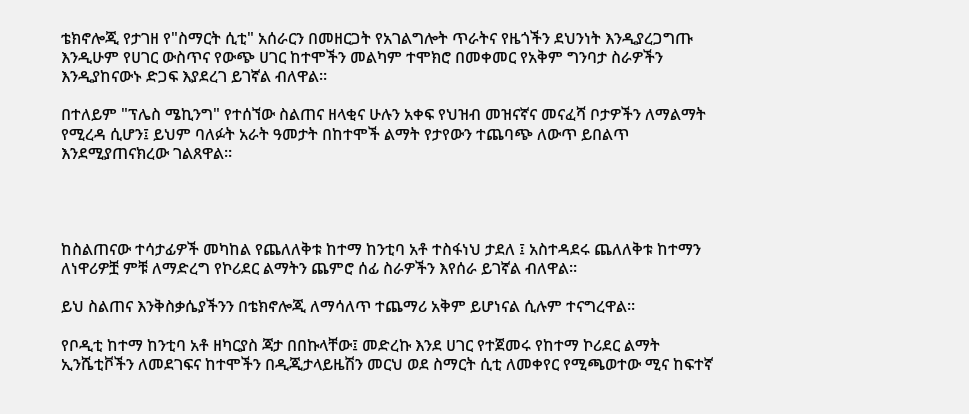ቴክኖሎጂ የታገዘ የ"ስማርት ሲቲ" አሰራርን በመዘርጋት የአገልግሎት ጥራትና የዜጎችን ደህንነት እንዲያረጋግጡ እንዲሁም የሀገር ውስጥና የውጭ ሀገር ከተሞችን መልካም ተሞክሮ በመቀመር የአቅም ግንባታ ስራዎችን እንዲያከናውኑ ድጋፍ እያደረገ ይገኛል ብለዋል።

በተለይም "ፕሌስ ሜኪንግ" የተሰኘው ስልጠና ዘላቂና ሁሉን አቀፍ የህዝብ መዝናኛና መናፈሻ ቦታዎችን ለማልማት የሚረዳ ሲሆን፤ ይህም ባለፉት አራት ዓመታት በከተሞች ልማት የታየውን ተጨባጭ ለውጥ ይበልጥ እንደሚያጠናክረው ገልጸዋል።




ከስልጠናው ተሳታፊዎች መካከል የጨለለቅቱ ከተማ ከንቲባ አቶ ተስፋነህ ታደለ ፤ አስተዳደሩ ጨለለቅቱ ከተማን ለነዋሪዎቿ ምቹ ለማድረግ የኮሪደር ልማትን ጨምሮ ሰፊ ስራዎችን እየሰራ ይገኛል ብለዋል።

ይህ ስልጠና እንቅስቃሴያችንን በቴክኖሎጂ ለማሳለጥ ተጨማሪ አቅም ይሆነናል ሲሉም ተናግረዋል።

የቦዲቲ ከተማ ከንቲባ አቶ ዘካርያስ ጃታ በበኩላቸው፤ መድረኩ እንደ ሀገር የተጀመሩ የከተማ ኮሪደር ልማት ኢንሼቲቮችን ለመደገፍና ከተሞችን በዲጂታላይዜሽን መርህ ወደ ስማርት ሲቲ ለመቀየር የሚጫወተው ሚና ከፍተኛ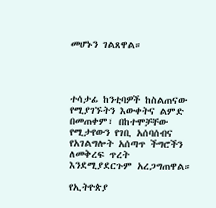መሆኑን ገልጸዋል።




ተሳታፊ ከንቲባዎች ከስልጠናው የሚያገኙትን እውቀትና ልምድ በመጠቀም፣ በከተሞቻቸው የሚታየውን የገቢ አሰባሰብና የአገልግሎት አሰጣጥ ችግሮችን ለመቅረፍ ጥረት እንደሚያደርጉም አረጋግጠዋል።

የኢትዮጵያ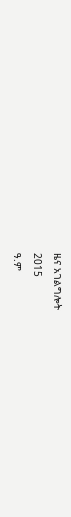ዜና አገልግሎት
2015
ዓ.ም